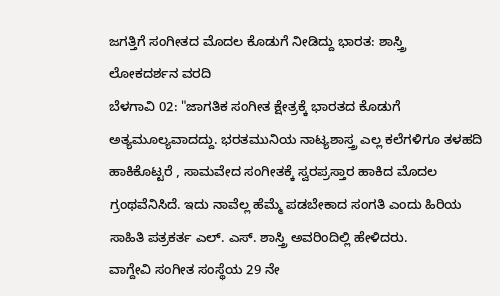ಜಗತ್ತಿಗೆ ಸಂಗೀತದ ಮೊದಲ ಕೊಡುಗೆ ನೀಡಿದ್ದು ಭಾರತ: ಶಾಸ್ತ್ರಿ
ಲೋಕದರ್ಶನ ವರದಿ
ಬೆಳಗಾವಿ 02: "ಜಾಗತಿಕ ಸಂಗೀತ ಕ್ಷೇತ್ರಕ್ಕೆ ಭಾರತದ ಕೊಡುಗೆ ಅತ್ಯಮೂಲ್ಯವಾದದ್ದು. ಭರತಮುನಿಯ ನಾಟ್ಯಶಾಸ್ತ್ರ ಎಲ್ಲ ಕಲೆಗಳಿಗೂ ತಳಹದಿ ಹಾಕಿಕೊಟ್ಟರೆ , ಸಾಮವೇದ ಸಂಗೀತಕ್ಕೆ ಸ್ವರಪ್ರಸ್ತಾರ ಹಾಕಿದ ಮೊದಲ ಗ್ರಂಥವೆನಿಸಿದೆ. ಇದು ನಾವೆಲ್ಲ ಹೆಮ್ಮೆ ಪಡಬೇಕಾದ ಸಂಗತಿ ಎಂದು ಹಿರಿಯ ಸಾಹಿತಿ ಪತ್ರಕರ್ತ ಎಲ್. ಎಸ್. ಶಾಸ್ತ್ರಿ ಅವರಿಂದಿಲ್ಲಿ ಹೇಳಿದರು.
ವಾಗ್ದೇವಿ ಸಂಗೀತ ಸಂಸ್ಥೆಯ 29 ನೇ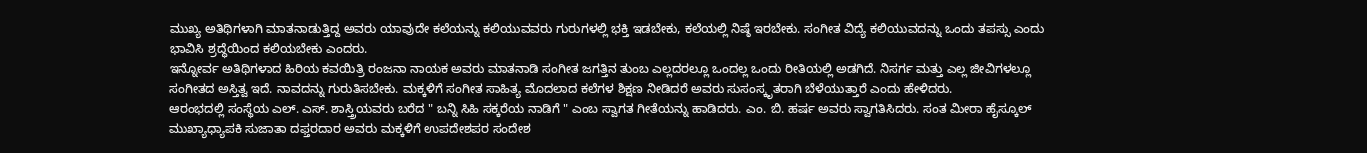ಮುಖ್ಯ ಅತಿಥಿಗಳಾಗಿ ಮಾತನಾಡುತ್ತಿದ್ದ ಅವರು ಯಾವುದೇ ಕಲೆಯನ್ನು ಕಲಿಯುವವರು ಗುರುಗಳಲ್ಲಿ ಭಕ್ತಿ ಇಡಬೇಕು, ಕಲೆಯಲ್ಲಿ ನಿಷ್ಠೆ ಇರಬೇಕು. ಸಂಗೀತ ವಿದ್ಯೆ ಕಲಿಯುವದನ್ನು ಒಂದು ತಪಸ್ಸು ಎಂದು ಭಾವಿಸಿ ಶ್ರದ್ಧೆಯಿಂದ ಕಲಿಯಬೇಕು ಎಂದರು.
ಇನ್ನೋರ್ವ ಅತಿಥಿಗಳಾದ ಹಿರಿಯ ಕವಯಿತ್ರಿ ರಂಜನಾ ನಾಯಕ ಅವರು ಮಾತನಾಡಿ ಸಂಗೀತ ಜಗತ್ತಿನ ತುಂಬ ಎಲ್ಲದರಲ್ಲೂ ಒಂದಲ್ಲ ಒಂದು ರೀತಿಯಲ್ಲಿ ಅಡಗಿದೆ. ನಿಸರ್ಗ ಮತ್ತು ಎಲ್ಲ ಜೀವಿಗಳಲ್ಲೂ ಸಂಗೀತದ ಅಸ್ತಿತ್ವ ಇದೆ. ನಾವದನ್ನು ಗುರುತಿಸಬೇಕು. ಮಕ್ಕಳಿಗೆ ಸಂಗೀತ ಸಾಹಿತ್ಯ ಮೊದಲಾದ ಕಲೆಗಳ ಶಿಕ್ಷಣ ನೀಡಿದರೆ ಅವರು ಸುಸಂಸ್ಕೃತರಾಗಿ ಬೆಳೆಯುತ್ತಾರೆ ಎಂದು ಹೇಳಿದರು.
ಆರಂಭದಲ್ಲಿ ಸಂಸ್ಥೆಯ ಎಲ್. ಎಸ್. ಶಾಸ್ತ್ರಿಯವರು ಬರೆದ " ಬನ್ನಿ ಸಿಹಿ ಸಕ್ಕರೆಯ ನಾಡಿಗೆ " ಎಂಬ ಸ್ವಾಗತ ಗೀತೆಯನ್ನು ಹಾಡಿದರು. ಎಂ. ಬಿ. ಹರ್ಷ ಅವರು ಸ್ವಾಗತಿಸಿದರು. ಸಂತ ಮೀರಾ ಹೈಸ್ಕೂಲ್ ಮುಖ್ಯಾಧ್ಯಾಪಕಿ ಸುಜಾತಾ ದಫ್ತರದಾರ ಅವರು ಮಕ್ಕಳಿಗೆ ಉಪದೇಶಪರ ಸಂದೇಶ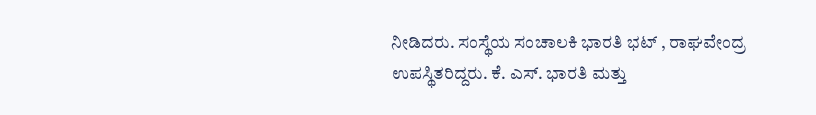ನೀಡಿದರು. ಸಂಸ್ಥೆಯ ಸಂಚಾಲಕಿ ಭಾರತಿ ಭಟ್ , ರಾಘವೇಂದ್ರ ಉಪಸ್ಥಿತರಿದ್ದರು. ಕೆ. ಎಸ್. ಭಾರತಿ ಮತ್ತು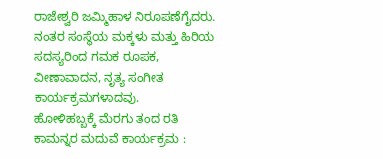ರಾಜೇಶ್ವರಿ ಜಮ್ಮಿಹಾಳ ನಿರೂಪಣೆಗೈದರು. ನಂತರ ಸಂಸ್ಥೆಯ ಮಕ್ಕಳು ಮತ್ತು ಹಿರಿಯ ಸದಸ್ಯರಿಂದ ಗಮಕ ರೂಪಕ, ವೀಣಾವಾದನ, ನೃತ್ಯ ಸಂಗೀತ ಕಾರ್ಯಕ್ರಮಗಳಾದವು.
ಹೋಳಿಹಬ್ಬಕ್ಕೆ ಮೆರಗು ತಂದ ರತಿ ಕಾಮನ್ನರ ಮದುವೆ ಕಾರ್ಯಕ್ರಮ :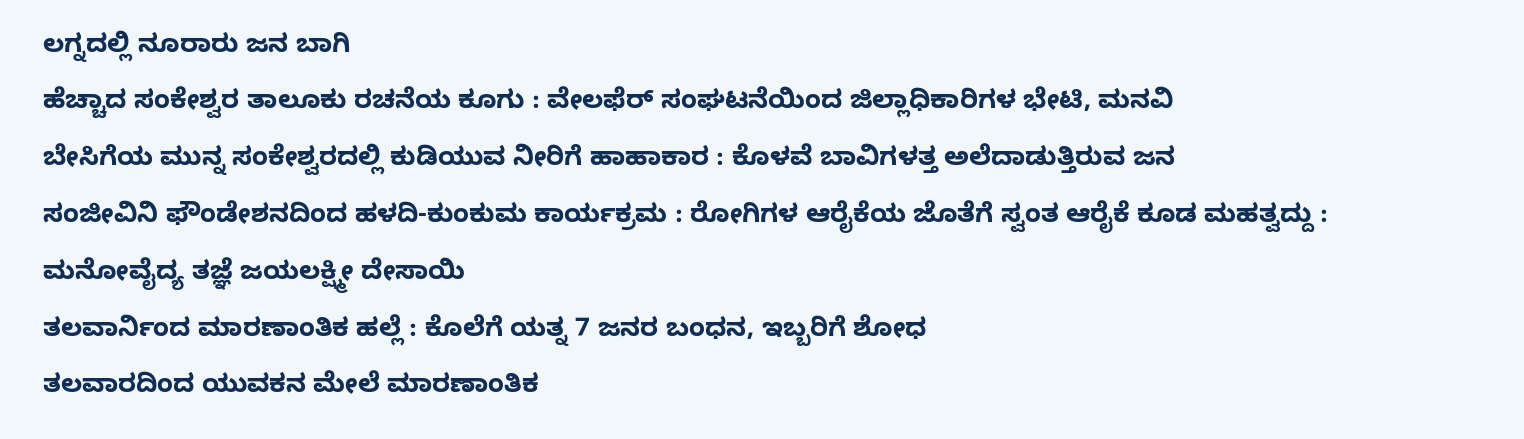ಲಗ್ನದಲ್ಲಿ ನೂರಾರು ಜನ ಬಾಗಿ
ಹೆಚ್ಚಾದ ಸಂಕೇಶ್ವರ ತಾಲೂಕು ರಚನೆಯ ಕೂಗು : ವೇಲಫೆರ್ ಸಂಘಟನೆಯಿಂದ ಜಿಲ್ಲಾಧಿಕಾರಿಗಳ ಭೇಟಿ, ಮನವಿ
ಬೇಸಿಗೆಯ ಮುನ್ನ ಸಂಕೇಶ್ವರದಲ್ಲಿ ಕುಡಿಯುವ ನೀರಿಗೆ ಹಾಹಾಕಾರ : ಕೊಳವೆ ಬಾವಿಗಳತ್ತ ಅಲೆದಾಡುತ್ತಿರುವ ಜನ
ಸಂಜೀವಿನಿ ಫೌಂಡೇಶನದಿಂದ ಹಳದಿ-ಕುಂಕುಮ ಕಾರ್ಯಕ್ರಮ : ರೋಗಿಗಳ ಆರೈಕೆಯ ಜೊತೆಗೆ ಸ್ವಂತ ಆರೈಕೆ ಕೂಡ ಮಹತ್ವದ್ದು : ಮನೋವೈದ್ಯ ತಜ್ಞೆ ಜಯಲಕ್ಷ್ಮೀ ದೇಸಾಯಿ
ತಲವಾರ್ನಿಂದ ಮಾರಣಾಂತಿಕ ಹಲ್ಲೆ : ಕೊಲೆಗೆ ಯತ್ನ 7 ಜನರ ಬಂಧನ, ಇಬ್ಬರಿಗೆ ಶೋಧ
ತಲವಾರದಿಂದ ಯುವಕನ ಮೇಲೆ ಮಾರಣಾಂತಿಕ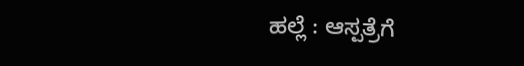ಹಲ್ಲೆ : ಆಸ್ಪತ್ರೆಗೆ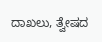ದಾಖಲು, ತ್ವೇಷದ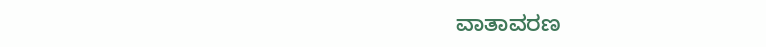ವಾತಾವರಣ